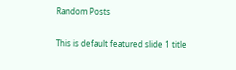Random Posts

This is default featured slide 1 title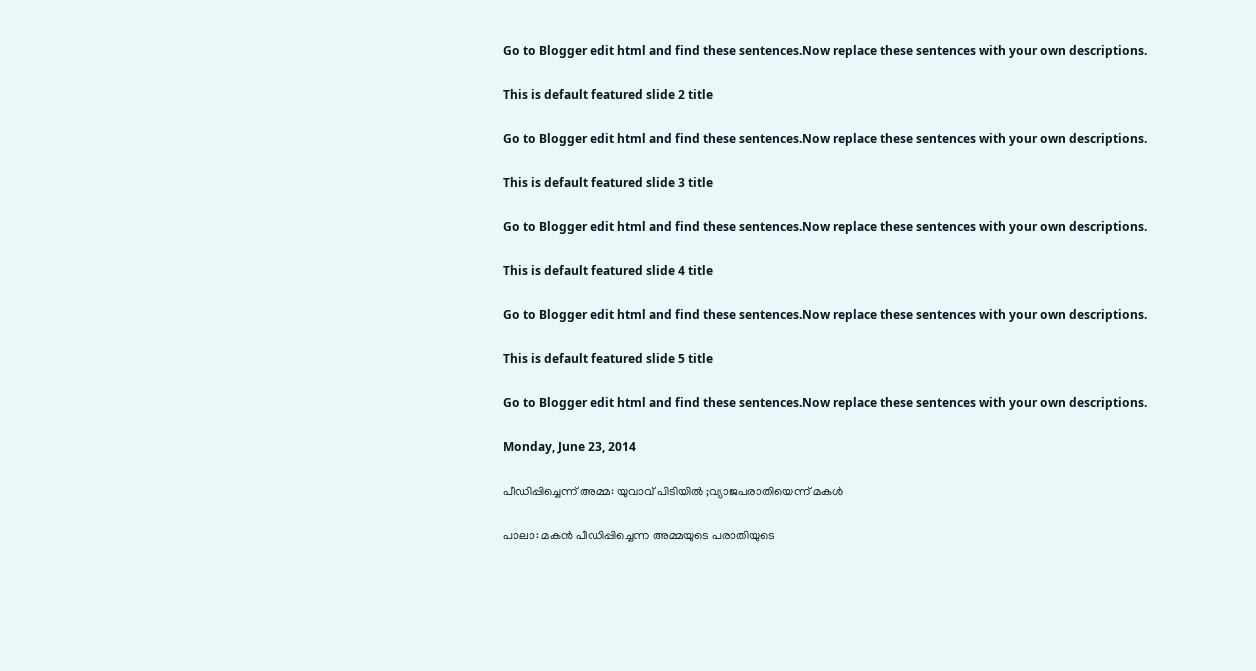Go to Blogger edit html and find these sentences.Now replace these sentences with your own descriptions.

This is default featured slide 2 title

Go to Blogger edit html and find these sentences.Now replace these sentences with your own descriptions.

This is default featured slide 3 title

Go to Blogger edit html and find these sentences.Now replace these sentences with your own descriptions.

This is default featured slide 4 title

Go to Blogger edit html and find these sentences.Now replace these sentences with your own descriptions.

This is default featured slide 5 title

Go to Blogger edit html and find these sentences.Now replace these sentences with your own descriptions.

Monday, June 23, 2014

പീഡിപ്പിച്ചെന്ന് അമ്മ: യുവാവ് പിടിയില്‍ ;വ്യാജപരാതിയെന്ന് മകള്‍

പാലാ: മകന്‍ പീഡിപ്പിച്ചെന്ന അമ്മയുടെ പരാതിയുടെ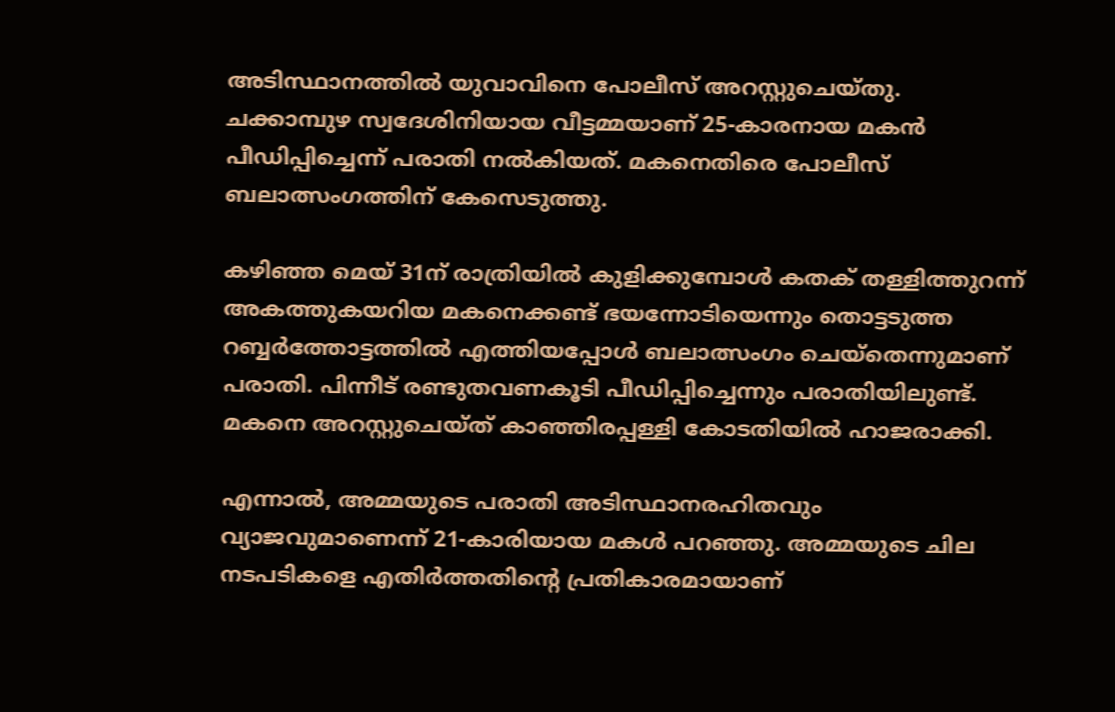അടിസ്ഥാനത്തില്‍ യുവാവിനെ പോലീസ് അറസ്റ്റുചെയ്തു. ചക്കാമ്പുഴ സ്വദേശിനിയായ വീട്ടമ്മയാണ് 25-കാരനായ മകന്‍ പീഡിപ്പിച്ചെന്ന് പരാതി നല്‍കിയത്. മകനെതിരെ പോലീസ് ബലാത്സംഗത്തിന് കേസെടുത്തു.

കഴിഞ്ഞ മെയ് 31ന് രാത്രിയില്‍ കുളിക്കുമ്പോള്‍ കതക് തള്ളിത്തുറന്ന് അകത്തുകയറിയ മകനെക്കണ്ട് ഭയന്നോടിയെന്നും തൊട്ടടുത്ത റബ്ബര്‍ത്തോട്ടത്തില്‍ എത്തിയപ്പോള്‍ ബലാത്സംഗം ചെയ്‌തെന്നുമാണ് പരാതി. പിന്നീട് രണ്ടുതവണകൂടി പീഡിപ്പിച്ചെന്നും പരാതിയിലുണ്ട്. മകനെ അറസ്റ്റുചെയ്ത് കാഞ്ഞിരപ്പള്ളി കോടതിയില്‍ ഹാജരാക്കി.

എന്നാല്‍, അമ്മയുടെ പരാതി അടിസ്ഥാനരഹിതവും വ്യാജവുമാണെന്ന് 21-കാരിയായ മകള്‍ പറഞ്ഞു. അമ്മയുടെ ചില നടപടികളെ എതിര്‍ത്തതിന്റെ പ്രതികാരമായാണ്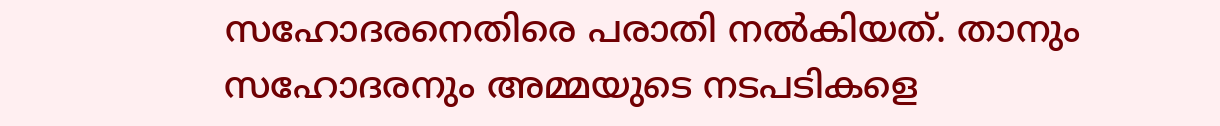സഹോദരനെതിരെ പരാതി നല്‍കിയത്. താനും സഹോദരനും അമ്മയുടെ നടപടികളെ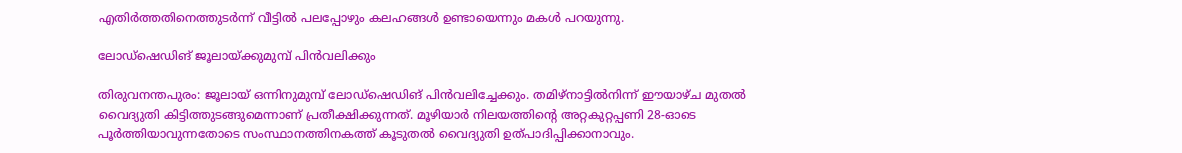എതിര്‍ത്തതിനെത്തുടര്‍ന്ന് വീട്ടില്‍ പലപ്പോഴും കലഹങ്ങള്‍ ഉണ്ടായെന്നും മകള്‍ പറയുന്നു.

ലോഡ്‌ഷെഡിങ് ജൂലായ്ക്കുമുമ്പ് പിന്‍വലിക്കും

തിരുവനന്തപുരം: ജൂലായ് ഒന്നിനുമുമ്പ് ലോഡ്‌ഷെഡിങ് പിന്‍വലിച്ചേക്കും. തമിഴ്‌നാട്ടില്‍നിന്ന് ഈയാഴ്ച മുതല്‍ വൈദ്യുതി കിട്ടിത്തുടങ്ങുമെന്നാണ് പ്രതീക്ഷിക്കുന്നത്. മൂഴിയാര്‍ നിലയത്തിന്റെ അറ്റകുറ്റപ്പണി 28-ഓടെ പൂര്‍ത്തിയാവുന്നതോടെ സംസ്ഥാനത്തിനകത്ത് കൂടുതല്‍ വൈദ്യുതി ഉത്പാദിപ്പിക്കാനാവും.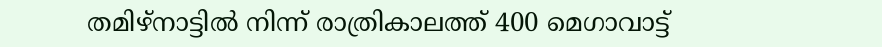തമിഴ്‌നാട്ടില്‍ നിന്ന് രാത്രികാലത്ത് 400 മെഗാവാട്ട്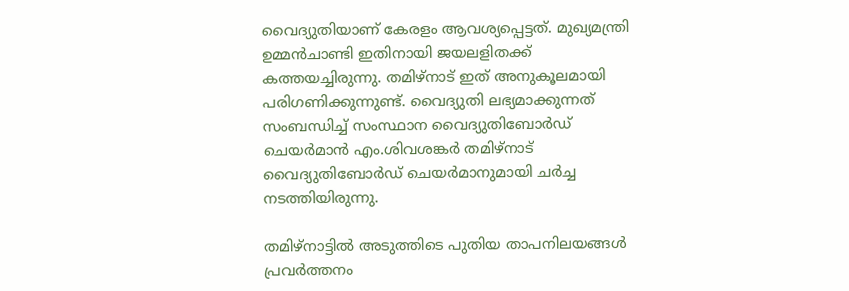വൈദ്യുതിയാണ് കേരളം ആവശ്യപ്പെട്ടത്. മുഖ്യമന്ത്രി ഉമ്മന്‍ചാണ്ടി ഇതിനായി ജയലളിതക്ക് കത്തയച്ചിരുന്നു. തമിഴ്‌നാട് ഇത് അനുകൂലമായി പരിഗണിക്കുന്നുണ്ട്. വൈദ്യുതി ലഭ്യമാക്കുന്നത് സംബന്ധിച്ച് സംസ്ഥാന വൈദ്യുതിബോര്‍ഡ് ചെയര്‍മാന്‍ എം.ശിവശങ്കര്‍ തമിഴ്‌നാട് വൈദ്യുതിബോര്‍ഡ് ചെയര്‍മാനുമായി ചര്‍ച്ച നടത്തിയിരുന്നു.

തമിഴ്‌നാട്ടില്‍ അടുത്തിടെ പുതിയ താപനിലയങ്ങള്‍ പ്രവര്‍ത്തനം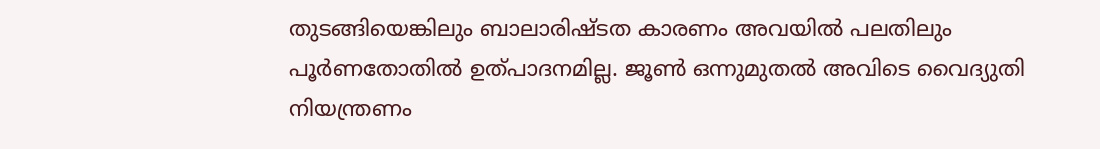തുടങ്ങിയെങ്കിലും ബാലാരിഷ്ടത കാരണം അവയില്‍ പലതിലും പൂര്‍ണതോതില്‍ ഉത്പാദനമില്ല. ജൂണ്‍ ഒന്നുമുതല്‍ അവിടെ വൈദ്യുതി നിയന്ത്രണം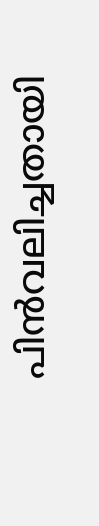പിന്‍വലിച്ചതായി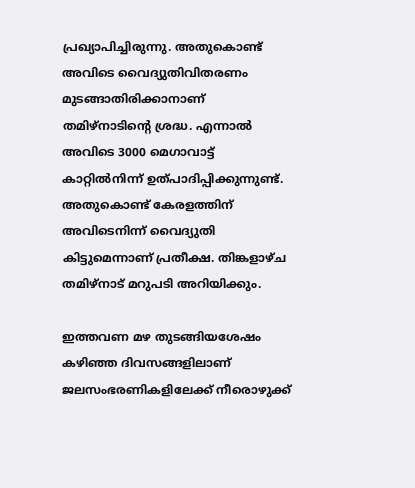പ്രഖ്യാപിച്ചിരുന്നു. അതുകൊണ്ട് അവിടെ വൈദ്യുതിവിതരണം മുടങ്ങാതിരിക്കാനാണ് തമിഴ്‌നാടിന്റെ ശ്രദ്ധ. എന്നാല്‍ അവിടെ 3000 മെഗാവാട്ട് കാറ്റില്‍നിന്ന് ഉത്പാദിപ്പിക്കുന്നുണ്ട്. അതുകൊണ്ട് കേരളത്തിന് അവിടെനിന്ന് വൈദ്യുതി കിട്ടുമെന്നാണ് പ്രതീക്ഷ. തിങ്കളാഴ്ച തമിഴ്‌നാട് മറുപടി അറിയിക്കും.

ഇത്തവണ മഴ തുടങ്ങിയശേഷം കഴിഞ്ഞ ദിവസങ്ങളിലാണ് ജലസംഭരണികളിലേക്ക് നീരൊഴുക്ക്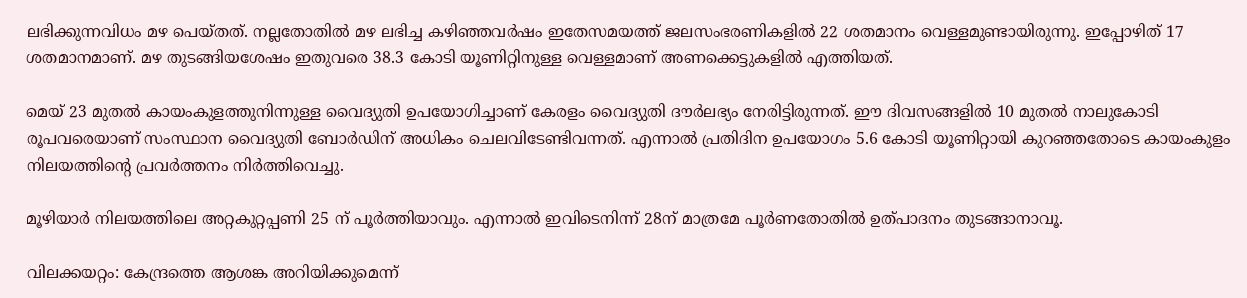ലഭിക്കുന്നവിധം മഴ പെയ്തത്. നല്ലതോതില്‍ മഴ ലഭിച്ച കഴിഞ്ഞവര്‍ഷം ഇതേസമയത്ത് ജലസംഭരണികളില്‍ 22 ശതമാനം വെള്ളമുണ്ടായിരുന്നു. ഇപ്പോഴിത് 17 ശതമാനമാണ്. മഴ തുടങ്ങിയശേഷം ഇതുവരെ 38.3 കോടി യൂണിറ്റിനുള്ള വെള്ളമാണ് അണക്കെട്ടുകളില്‍ എത്തിയത്.

മെയ് 23 മുതല്‍ കായംകുളത്തുനിന്നുള്ള വൈദ്യുതി ഉപയോഗിച്ചാണ് കേരളം വൈദ്യുതി ദൗര്‍ലഭ്യം നേരിട്ടിരുന്നത്. ഈ ദിവസങ്ങളില്‍ 10 മുതല്‍ നാലുകോടി രൂപവരെയാണ് സംസ്ഥാന വൈദ്യുതി ബോര്‍ഡിന് അധികം ചെലവിടേണ്ടിവന്നത്. എന്നാല്‍ പ്രതിദിന ഉപയോഗം 5.6 കോടി യൂണിറ്റായി കുറഞ്ഞതോടെ കായംകുളം നിലയത്തിന്റെ പ്രവര്‍ത്തനം നിര്‍ത്തിവെച്ചു.

മൂഴിയാര്‍ നിലയത്തിലെ അറ്റകുറ്റപ്പണി 25 ന് പൂര്‍ത്തിയാവും. എന്നാല്‍ ഇവിടെനിന്ന് 28ന് മാത്രമേ പൂര്‍ണതോതില്‍ ഉത്പാദനം തുടങ്ങാനാവൂ.

വിലക്കയറ്റം: കേന്ദ്രത്തെ ആശങ്ക അറിയിക്കുമെന്ന്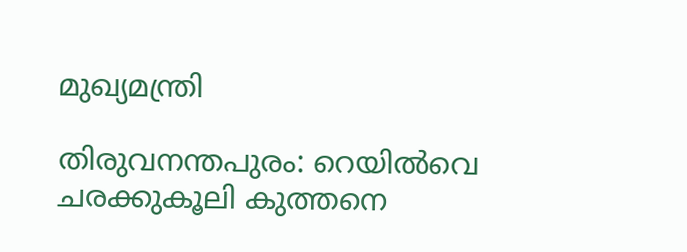മുഖ്യമന്ത്രി

തിരുവനന്തപുരം: റെയില്‍വെ ചരക്കുകൂലി കുത്തനെ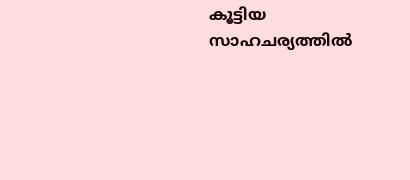കൂട്ടിയ സാഹചര്യത്തില്‍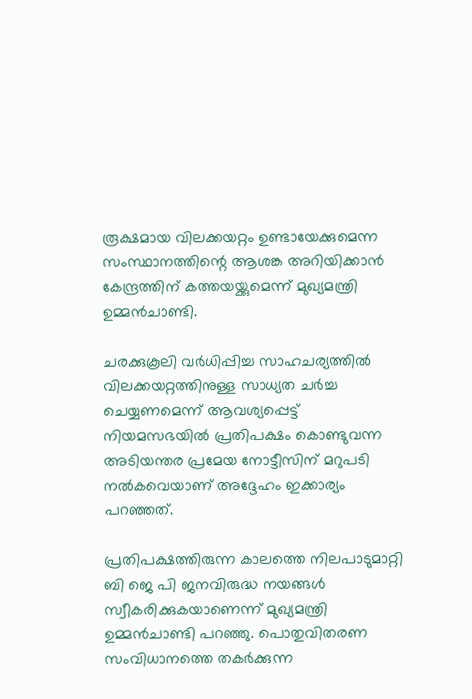രൂക്ഷമായ വിലക്കയറ്റം ഉണ്ടായേക്കുമെന്ന സംസ്ഥാനത്തിന്റെ ആശങ്ക അറിയിക്കാന്‍ കേന്ദ്രത്തിന് കത്തയയ്ക്കുമെന്ന് മുഖ്യമന്ത്രി ഉമ്മന്‍ചാണ്ടി.

ചരക്കുകൂലി വര്‍ധിപ്പിച്ച സാഹചര്യത്തില്‍ വിലക്കയറ്റത്തിനുള്ള സാധ്യത ചര്‍ച്ച ചെയ്യണമെന്ന് ആവശ്യപ്പെട്ട് നിയമസഭയില്‍ പ്രതിപക്ഷം കൊണ്ടുവന്ന അടിയന്തര പ്രമേയ നോട്ടീസിന് മറുപടി നല്‍കവെയാണ് അദ്ദേഹം ഇക്കാര്യം പറഞ്ഞത്.

പ്രതിപക്ഷത്തിരുന്ന കാലത്തെ നിലപാടുമാറ്റി ബി ജെ പി ജനവിരുദ്ധ നയങ്ങള്‍ സ്വീകരിക്കുകയാണെന്ന് മുഖ്യമന്ത്രി ഉമ്മന്‍ചാണ്ടി പറഞ്ഞു. പൊതുവിതരണ സംവിധാനത്തെ തകര്‍ക്കുന്ന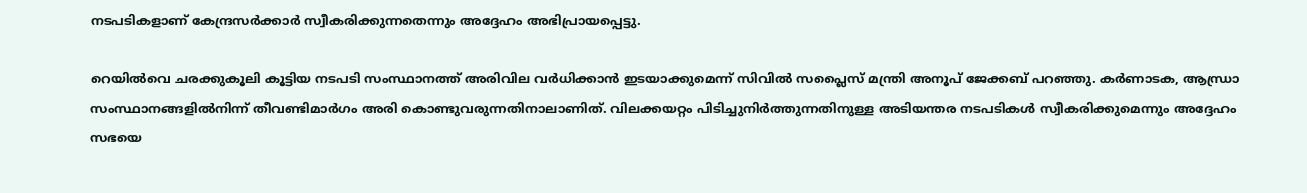നടപടികളാണ് കേന്ദ്രസര്‍ക്കാര്‍ സ്വീകരിക്കുന്നതെന്നും അദ്ദേഹം അഭിപ്രായപ്പെട്ടു.

റെയില്‍വെ ചരക്കുകൂലി കൂട്ടിയ നടപടി സംസ്ഥാനത്ത് അരിവില വര്‍ധിക്കാന്‍ ഇടയാക്കുമെന്ന് സിവില്‍ സപ്ലൈസ് മന്ത്രി അനൂപ് ജേക്കബ് പറഞ്ഞു. കര്‍ണാടക, ആന്ധ്രാ സംസ്ഥാനങ്ങളില്‍നിന്ന് തീവണ്ടിമാര്‍ഗം അരി കൊണ്ടുവരുന്നതിനാലാണിത്. വിലക്കയറ്റം പിടിച്ചുനിര്‍ത്തുന്നതിനുള്ള അടിയന്തര നടപടികള്‍ സ്വീകരിക്കുമെന്നും അദ്ദേഹം സഭയെ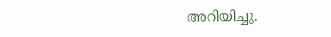അറിയിച്ചു.